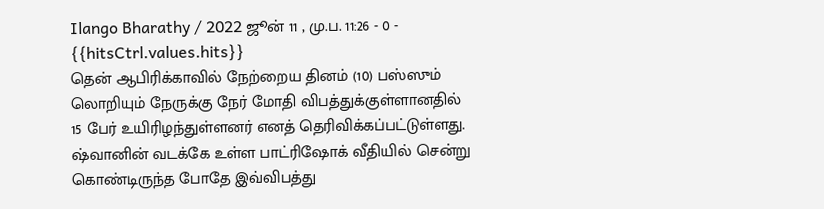Ilango Bharathy / 2022 ஜூன் 11 , மு.ப. 11:26 - 0 - {{hitsCtrl.values.hits}}
தென் ஆபிரிக்காவில் நேற்றைய தினம் (10) பஸ்ஸும் லொறியும் நேருக்கு நேர் மோதி விபத்துக்குள்ளானதில் 15 பேர் உயிரிழந்துள்ளனர் எனத் தெரிவிக்கப்பட்டுள்ளது.
ஷ்வானின் வடக்கே உள்ள பாட்ரிஷோக் வீதியில் சென்று கொண்டிருந்த போதே இவ்விபத்து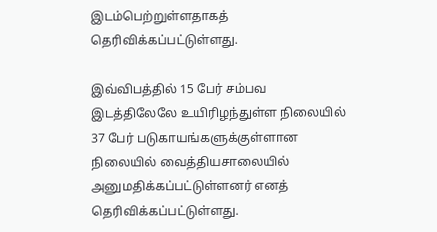இடம்பெற்றுள்ளதாகத் தெரிவிக்கப்பட்டுள்ளது.

இவ்விபத்தில் 15 பேர் சம்பவ இடத்திலேலே உயிரிழந்துள்ள நிலையில் 37 பேர் படுகாயங்களுக்குள்ளான நிலையில் வைத்தியசாலையில் அனுமதிக்கப்பட்டுள்ளனர் எனத் தெரிவிக்கப்பட்டுள்ளது.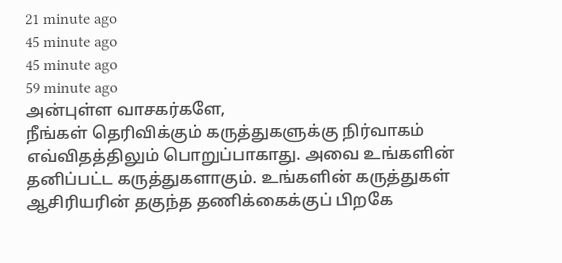21 minute ago
45 minute ago
45 minute ago
59 minute ago
அன்புள்ள வாசகர்களே,
நீங்கள் தெரிவிக்கும் கருத்துகளுக்கு நிர்வாகம் எவ்விதத்திலும் பொறுப்பாகாது. அவை உங்களின் தனிப்பட்ட கருத்துகளாகும். உங்களின் கருத்துகள் ஆசிரியரின் தகுந்த தணிக்கைக்குப் பிறகே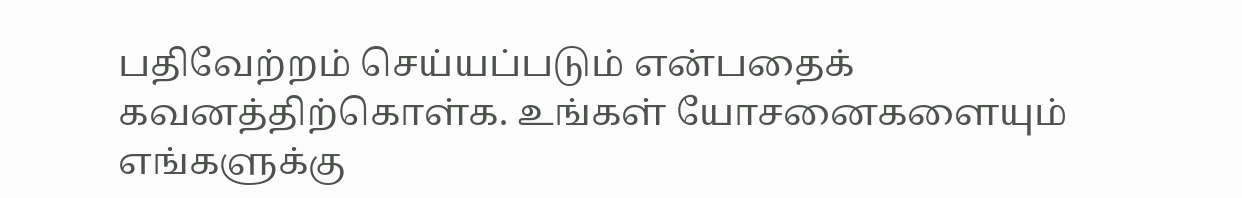பதிவேற்றம் செய்யப்படும் என்பதைக் கவனத்திற்கொள்க. உங்கள் யோசனைகளையும் எங்களுக்கு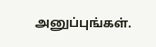அனுப்புங்கள்.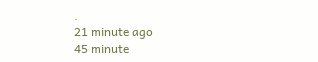.
21 minute ago
45 minute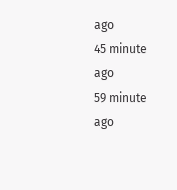ago
45 minute ago
59 minute ago